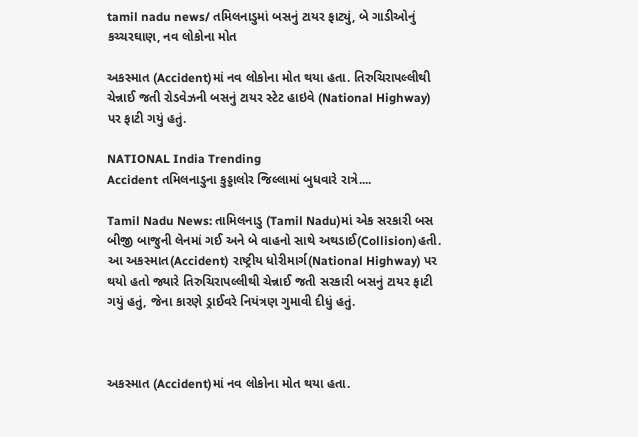tamil nadu news/ તમિલનાડુમાં બસનું ટાયર ફાટ્યું, બે ગાડીઓનું કચ્ચરઘાણ, નવ લોકોના મોત

અકસ્માત (Accident)માં નવ લોકોના મોત થયા હતા. તિરુચિરાપલ્લીથી ચેન્નાઈ જતી રોડવેઝની બસનું ટાયર સ્ટેટ હાઇવે (National Highway) પર ફાટી ગયું હતું.

NATIONAL India Trending
Accident તમિલનાડુના કુડ્ડાલોર જિલ્લામાં બુધવારે રાત્રે....

Tamil Nadu News: તામિલનાડુ (Tamil Nadu)માં એક સરકારી બસ બીજી બાજુની લેનમાં ગઈ અને બે વાહનો સાથે અથડાઈ(Collision)હતી. આ અકસ્માત(Accident) રાષ્ટ્રીય ધોરીમાર્ગ(National Highway) પર થયો હતો જ્યારે તિરુચિરાપલ્લીથી ચેન્નાઈ જતી સરકારી બસનું ટાયર ફાટી ગયું હતું, જેના કારણે ડ્રાઈવરે નિયંત્રણ ગુમાવી દીધું હતું.



અકસ્માત (Accident)માં નવ લોકોના મોત થયા હતા.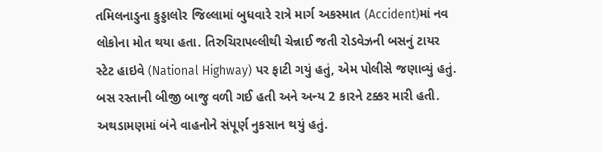તમિલનાડુના કુડ્ડાલોર જિલ્લામાં બુધવારે રાત્રે માર્ગ અકસ્માત (Accident)માં નવ લોકોના મોત થયા હતા. તિરુચિરાપલ્લીથી ચેન્નાઈ જતી રોડવેઝની બસનું ટાયર સ્ટેટ હાઇવે (National Highway) પર ફાટી ગયું હતું, એમ પોલીસે જણાવ્યું હતું. બસ રસ્તાની બીજી બાજુ વળી ગઈ હતી અને અન્ય 2 કારને ટક્કર મારી હતી. અથડામણમાં બંને વાહનોને સંપૂર્ણ નુકસાન થયું હતું.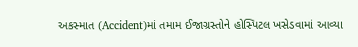અકસ્માત (Accident)માં તમામ ઈજાગ્રસ્તોને હોસ્પિટલ ખસેડવામાં આવ્યા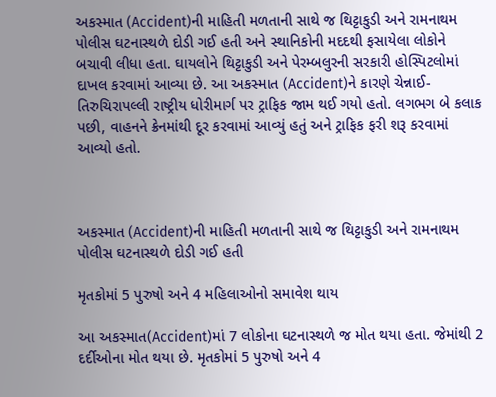અકસ્માત (Accident)ની માહિતી મળતાની સાથે જ થિટ્ટાકુડી અને રામનાથમ પોલીસ ઘટનાસ્થળે દોડી ગઈ હતી અને સ્થાનિકોની મદદથી ફસાયેલા લોકોને બચાવી લીધા હતા. ઘાયલોને થિટ્ટાકુડી અને પેરમ્બલુરની સરકારી હોસ્પિટલોમાં દાખલ કરવામાં આવ્યા છે. આ અકસ્માત (Accident)ને કારણે ચેન્નાઈ-તિરુચિરાપલ્લી રાષ્ટ્રીય ધોરીમાર્ગ પર ટ્રાફિક જામ થઈ ગયો હતો. લગભગ બે કલાક પછી, વાહનને ક્રેનમાંથી દૂર કરવામાં આવ્યું હતું અને ટ્રાફિક ફરી શરૂ કરવામાં આવ્યો હતો.



અકસ્માત (Accident)ની માહિતી મળતાની સાથે જ થિટ્ટાકુડી અને રામનાથમ પોલીસ ઘટનાસ્થળે દોડી ગઈ હતી

મૃતકોમાં 5 પુરુષો અને 4 મહિલાઓનો સમાવેશ થાય

આ અકસ્માત(Accident)માં 7 લોકોના ઘટનાસ્થળે જ મોત થયા હતા. જેમાંથી 2 દર્દીઓના મોત થયા છે. મૃતકોમાં 5 પુરુષો અને 4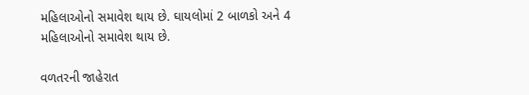મહિલાઓનો સમાવેશ થાય છે. ઘાયલોમાં 2 બાળકો અને 4 મહિલાઓનો સમાવેશ થાય છે.

વળતરની જાહેરાત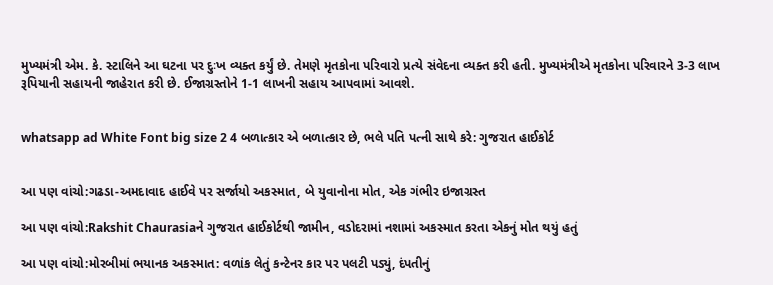મુખ્યમંત્રી એમ. કે. સ્ટાલિને આ ઘટના પર દુઃખ વ્યક્ત કર્યું છે. તેમણે મૃતકોના પરિવારો પ્રત્યે સંવેદના વ્યક્ત કરી હતી. મુખ્યમંત્રીએ મૃતકોના પરિવારને 3-3 લાખ રૂપિયાની સહાયની જાહેરાત કરી છે. ઈજાગ્રસ્તોને 1-1 લાખની સહાય આપવામાં આવશે.


whatsapp ad White Font big size 2 4 બળાત્કાર એ બળાત્કાર છે, ભલે પતિ પત્ની સાથે કરે: ગુજરાત હાઈકોર્ટ


આ પણ વાંચો:ગઢડા-અમદાવાદ હાઈવે પર સર્જાયો અકસ્માત, બે યુવાનોના મોત, એક ગંભીર ઇજાગ્રસ્ત

આ પણ વાંચો:Rakshit Chaurasiaને ગુજરાત હાઈકોર્ટથી જામીન, વડોદરામાં નશામાં અકસ્માત કરતા એકનું મોત થયું હતું

આ પણ વાંચો:મોરબીમાં ભયાનક અકસ્માત: વળાંક લેતું કન્ટેનર કાર પર પલટી પડ્યું, દંપતીનું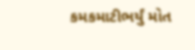કમકમાટીભર્યું મોત